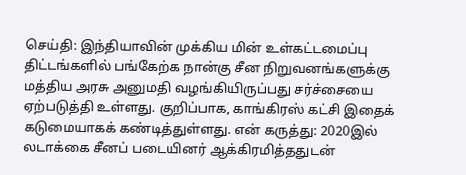செய்தி: இந்தியாவின் முக்கிய மின் உள்கட்டமைப்பு திட்டங்களில் பங்கேற்க நான்கு சீன நிறுவனங்களுக்கு மத்திய அரசு அனுமதி வழங்கியிருப்பது சர்ச்சையை ஏற்படுத்தி உள்ளது. குறிப்பாக, காங்கிரஸ் கட்சி இதைக் கடுமையாகக் கண்டித்துள்ளது. என் கருத்து: 2020இல் லடாக்கை சீனப் படையினர் ஆக்கிரமித்ததுடன்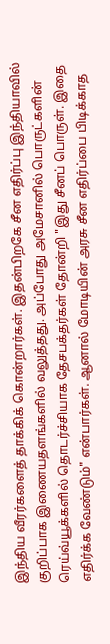இந்திய வீரர்களைத் தாக்கிக் கொன்றார்கள். இதன்பிறகே சீன எதிர்ப்பு இந்தியாவில் குறிப்பாக இணையதளங்களில் வலுத்தது. அப்போது அமேசானில் பொருட்களின் ரெய்வ்யூக்களில் தொடர்ச்சியாக தேசபக்தர்கள் தோன்றி "இது சீனப் பொருள். இதை எதிர்க்க வேண்டும்" என்பார்கள். ஆனால் மோடியின் அரசு சீன எதிர்ப்பை பிடிக்காத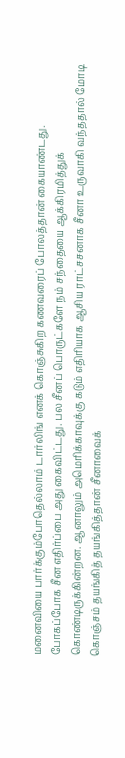மனைவியை பார்க்கும்போதெல்லாம் டார்லிங் எனக் கொஞ்சுகிற கணவரைப் போலத்தான் கையாண்டது. போகப்போக சீன எதிர்ப்பை அது கைவிட்டது. பல சீனப் பொருட்களே நம் சந்தையை ஆக்கிரமித்துக் கொண்டிருக்கின்றன. ஆனாலும் அமெரிக்காவுக்கு கடும் எதிரியாக ஆசிய ராட்சசனாக சீனா உருவாகி வந்ததால் மோடி கொஞ்சம் தயங்கித் தயங்கித்தான் சீனாவைக்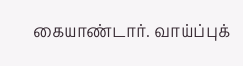கையாண்டார். வாய்ப்புக்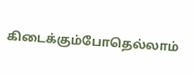கிடைக்கும்போதெல்லாம்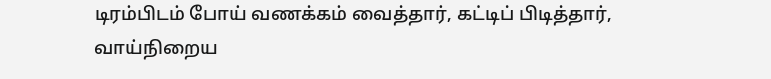டிரம்பிடம் போய் வணக்கம் வைத்தார், கட்டிப் பிடித்தார், வாய்நிறைய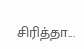சிரித்தா...